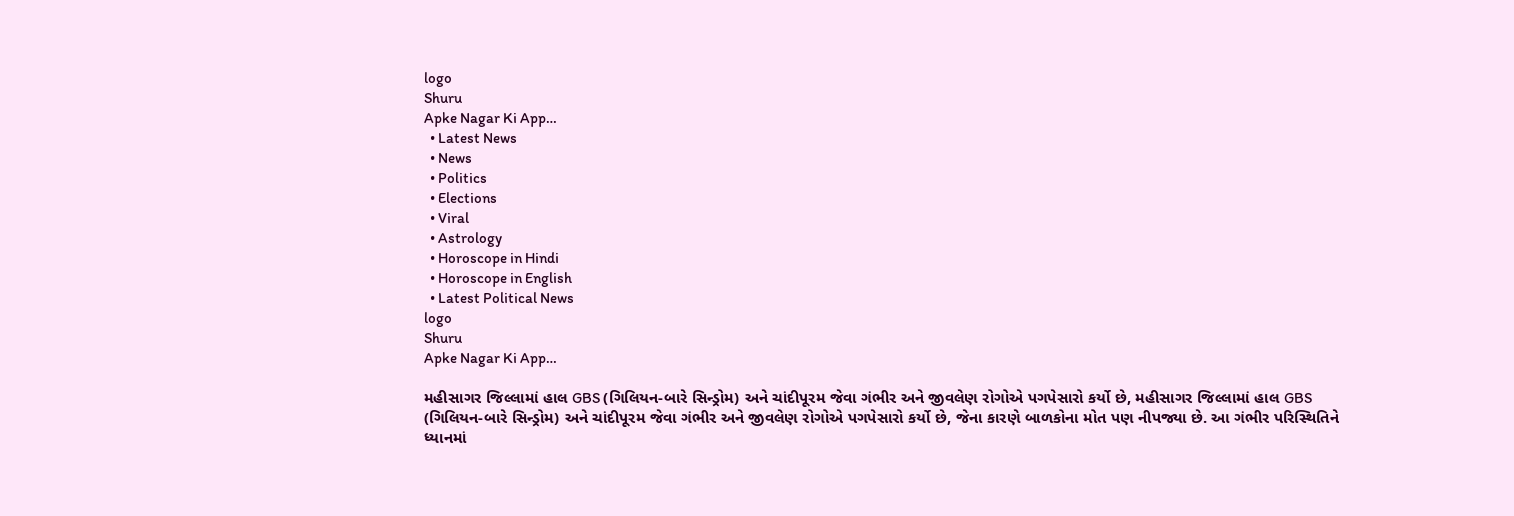logo
Shuru
Apke Nagar Ki App…
  • Latest News
  • News
  • Politics
  • Elections
  • Viral
  • Astrology
  • Horoscope in Hindi
  • Horoscope in English
  • Latest Political News
logo
Shuru
Apke Nagar Ki App…

મહીસાગર જિલ્લામાં હાલ GBS (ગિલિયન-બારે સિન્ડ્રોમ) અને ચાંદીપૂરમ જેવા ગંભીર અને જીવલેણ રોગોએ પગપેસારો કર્યો છે, મહીસાગર જિલ્લામાં હાલ GBS (ગિલિયન-બારે સિન્ડ્રોમ) અને ચાંદીપૂરમ જેવા ગંભીર અને જીવલેણ રોગોએ પગપેસારો કર્યો છે, જેના કારણે બાળકોના મોત પણ નીપજ્યા છે. આ ગંભીર પરિસ્થિતિને ધ્યાનમાં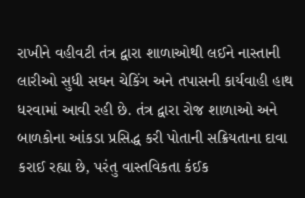રાખીને વહીવટી તંત્ર દ્વારા શાળાઓથી લઈને નાસ્તાની લારીઓ સુધી સઘન ચેકિંગ અને તપાસની કાર્યવાહી હાથ ધરવામાં આવી રહી છે. તંત્ર દ્વારા રોજ શાળાઓ અને બાળકોના આંકડા પ્રસિદ્ધ કરી પોતાની સક્રિયતાના દાવા કરાઈ રહ્યા છે, પરંતુ વાસ્તવિકતા કંઈક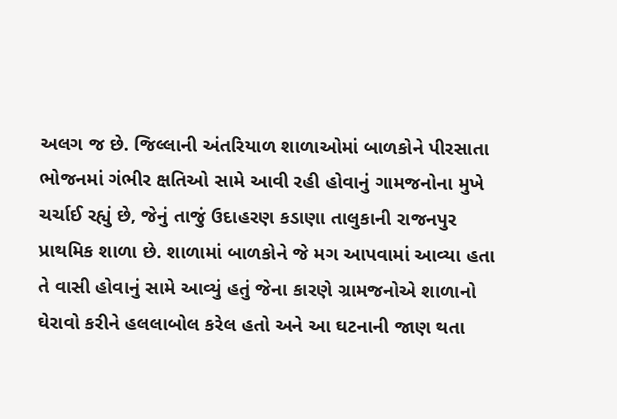અલગ જ છે. જિલ્લાની અંતરિયાળ શાળાઓમાં બાળકોને પીરસાતા ભોજનમાં ગંભીર ક્ષતિઓ સામે આવી રહી હોવાનું ગામજનોના મુખે ચર્ચાઈ રહ્યું છે, જેનું તાજું ઉદાહરણ કડાણા તાલુકાની રાજનપુર પ્રાથમિક શાળા છે. શાળામાં બાળકોને જે મગ આપવામાં આવ્યા હતા તે વાસી હોવાનું સામે આવ્યું હતું જેના કારણે ગ્રામજનોએ શાળાનો ઘેરાવો કરીને હલલાબોલ કરેલ હતો અને આ ઘટનાની જાણ થતા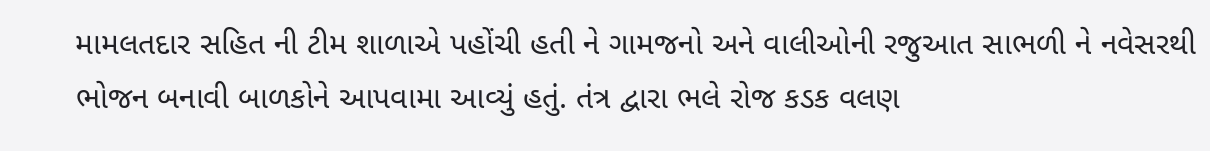મામલતદાર સહિત ની ટીમ શાળાએ પહોંચી હતી ને ગામજનો અને વાલીઓની રજુઆત સાભળી ને નવેસરથી ભોજન બનાવી બાળકોને આપવામા આવ્યું હતું. તંત્ર દ્વારા ભલે રોજ કડક વલણ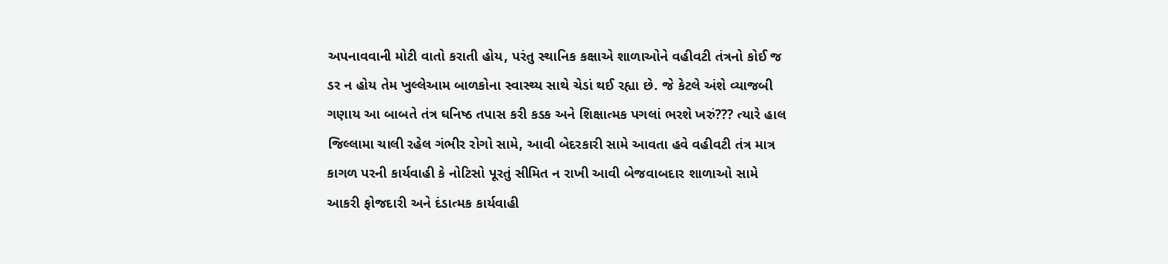અપનાવવાની મોટી વાતો કરાતી હોય, પરંતુ સ્થાનિક કક્ષાએ શાળાઓને વહીવટી તંત્રનો કોઈ જ ડર ન હોય તેમ ખુલ્લેઆમ બાળકોના સ્વાસ્થ્ય સાથે ચેડાં થઈ રહ્યા છે. જે કેટલે અંશે વ્યાજબી ગણાય આ બાબતે તંત્ર ઘનિષ્ઠ તપાસ કરી કડક અને શિક્ષાત્મક પગલાં ભરશે ખરું??? ત્યારે હાલ જિલ્લામા ચાલી રહેલ ગંભીર રોગો સામે, આવી બેદરકારી સામે આવતા હવે વહીવટી તંત્ર માત્ર કાગળ પરની કાર્યવાહી કે નોટિસો પૂરતું સીમિત ન રાખી આવી બેજવાબદાર શાળાઓ સામે આકરી ફોજદારી અને દંડાત્મક કાર્યવાહી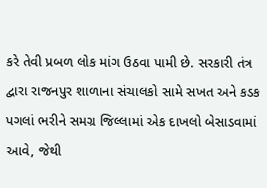કરે તેવી પ્રબળ લોક માંગ ઉઠવા પામી છે. સરકારી તંત્ર દ્વારા રાજનપુર શાળાના સંચાલકો સામે સખત અને કડક પગલાં ભરીને સમગ્ર જિલ્લામાં એક દાખલો બેસાડવામાં આવે, જેથી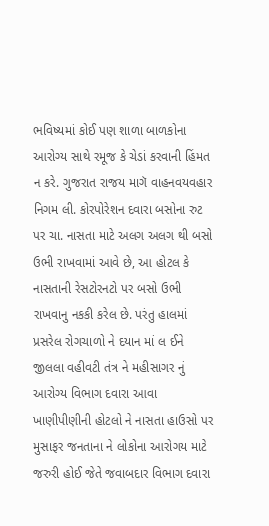ભવિષ્યમાં કોઈ પણ શાળા બાળકોના આરોગ્ય સાથે રમૂજ કે ચેડાં કરવાની હિંમત ન કરે. ગુજરાત રાજય માગૅ વાહનવયવહાર નિગમ લી. કોરપોરેશન દવારા બસોના રુટ પર ચા. નાસતા માટે અલગ અલગ થી બસો ઉભી રાખવામાં આવે છે, આ હોટલ કે નાસતાની રેસટોરનટો પર બસો ઉભી રાખવાનુ નકકી કરેલ છે. પરંતુ હાલમાં પ્રસરેલ રોગચાળો ને દયાન માં લ ઈને જીલલા વહીવટી તંત્ર ને મહીસાગર નું આરોગ્ય વિભાગ દવારા આવા ખાણીપીણીની હોટલો ને નાસતા હાઉસો પર મુસાફર જનતાના ને લોકોના આરોગય માટે જરુરી હોઈ જેતે જવાબદાર વિભાગ દવારા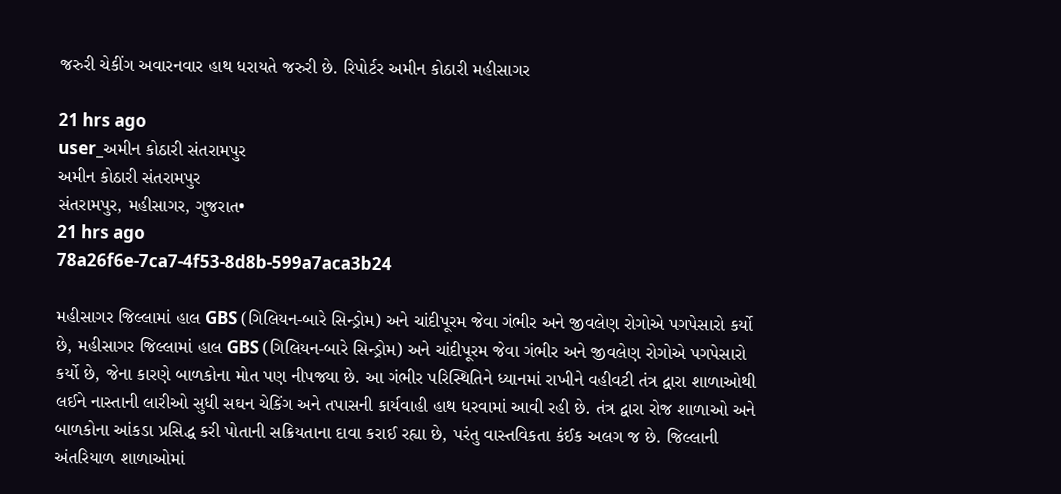જરુરી ચેકીંગ અવારનવાર હાથ ધરાયતે જરુરી છે. રિપોર્ટર અમીન કોઠારી મહીસાગર

21 hrs ago
user_અમીન કોઠારી સંતરામપુર
અમીન કોઠારી સંતરામપુર
સંતરામપુર, મહીસાગર, ગુજરાત•
21 hrs ago
78a26f6e-7ca7-4f53-8d8b-599a7aca3b24

મહીસાગર જિલ્લામાં હાલ GBS (ગિલિયન-બારે સિન્ડ્રોમ) અને ચાંદીપૂરમ જેવા ગંભીર અને જીવલેણ રોગોએ પગપેસારો કર્યો છે, મહીસાગર જિલ્લામાં હાલ GBS (ગિલિયન-બારે સિન્ડ્રોમ) અને ચાંદીપૂરમ જેવા ગંભીર અને જીવલેણ રોગોએ પગપેસારો કર્યો છે, જેના કારણે બાળકોના મોત પણ નીપજ્યા છે. આ ગંભીર પરિસ્થિતિને ધ્યાનમાં રાખીને વહીવટી તંત્ર દ્વારા શાળાઓથી લઈને નાસ્તાની લારીઓ સુધી સઘન ચેકિંગ અને તપાસની કાર્યવાહી હાથ ધરવામાં આવી રહી છે. તંત્ર દ્વારા રોજ શાળાઓ અને બાળકોના આંકડા પ્રસિદ્ધ કરી પોતાની સક્રિયતાના દાવા કરાઈ રહ્યા છે, પરંતુ વાસ્તવિકતા કંઈક અલગ જ છે. જિલ્લાની અંતરિયાળ શાળાઓમાં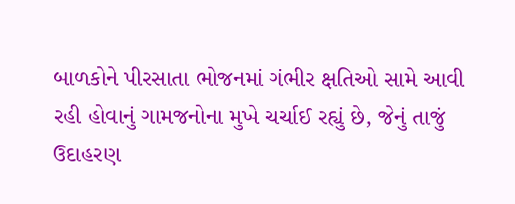બાળકોને પીરસાતા ભોજનમાં ગંભીર ક્ષતિઓ સામે આવી રહી હોવાનું ગામજનોના મુખે ચર્ચાઈ રહ્યું છે, જેનું તાજું ઉદાહરણ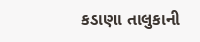કડાણા તાલુકાની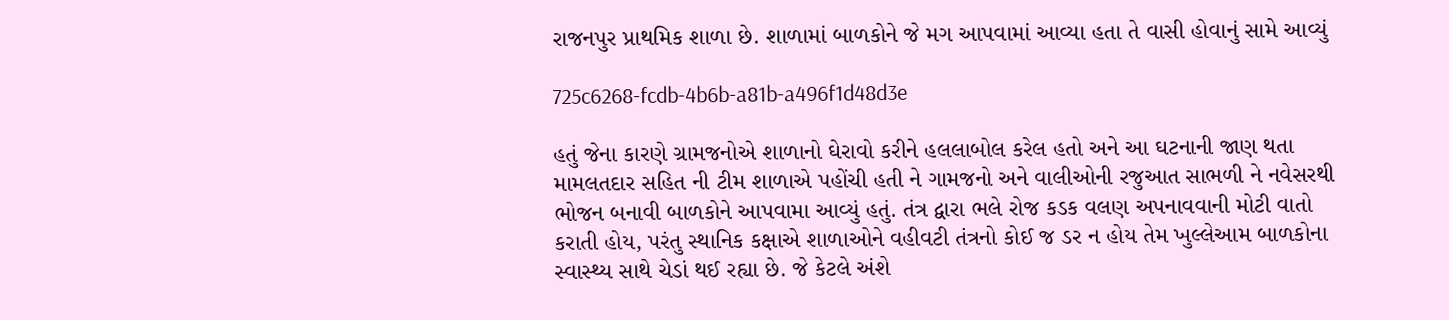રાજનપુર પ્રાથમિક શાળા છે. શાળામાં બાળકોને જે મગ આપવામાં આવ્યા હતા તે વાસી હોવાનું સામે આવ્યું

725c6268-fcdb-4b6b-a81b-a496f1d48d3e

હતું જેના કારણે ગ્રામજનોએ શાળાનો ઘેરાવો કરીને હલલાબોલ કરેલ હતો અને આ ઘટનાની જાણ થતા મામલતદાર સહિત ની ટીમ શાળાએ પહોંચી હતી ને ગામજનો અને વાલીઓની રજુઆત સાભળી ને નવેસરથી ભોજન બનાવી બાળકોને આપવામા આવ્યું હતું. તંત્ર દ્વારા ભલે રોજ કડક વલણ અપનાવવાની મોટી વાતો કરાતી હોય, પરંતુ સ્થાનિક કક્ષાએ શાળાઓને વહીવટી તંત્રનો કોઈ જ ડર ન હોય તેમ ખુલ્લેઆમ બાળકોના સ્વાસ્થ્ય સાથે ચેડાં થઈ રહ્યા છે. જે કેટલે અંશે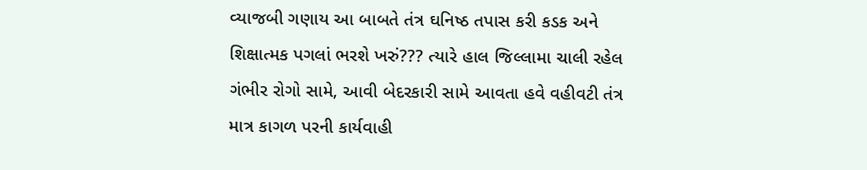વ્યાજબી ગણાય આ બાબતે તંત્ર ઘનિષ્ઠ તપાસ કરી કડક અને શિક્ષાત્મક પગલાં ભરશે ખરું??? ત્યારે હાલ જિલ્લામા ચાલી રહેલ ગંભીર રોગો સામે, આવી બેદરકારી સામે આવતા હવે વહીવટી તંત્ર માત્ર કાગળ પરની કાર્યવાહી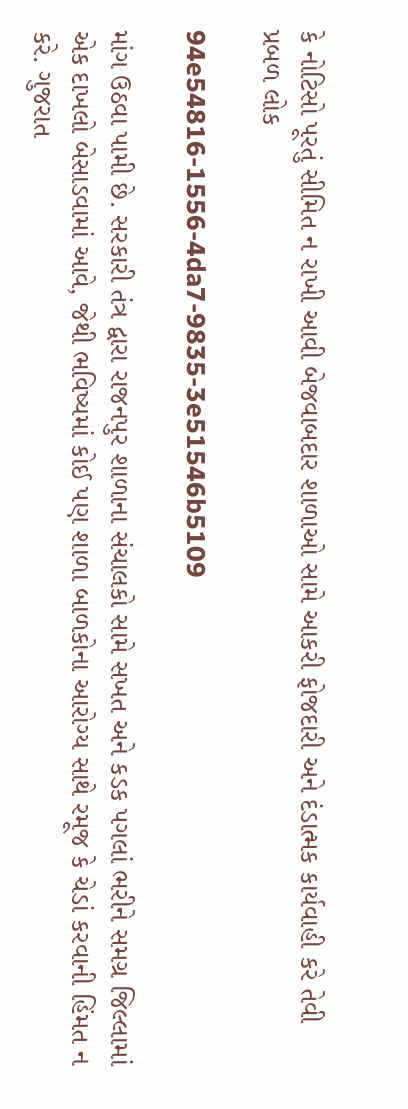કે નોટિસો પૂરતું સીમિત ન રાખી આવી બેજવાબદાર શાળાઓ સામે આકરી ફોજદારી અને દંડાત્મક કાર્યવાહી કરે તેવી પ્રબળ લોક

94e54816-1556-4da7-9835-3e51546b5109

માંગ ઉઠવા પામી છે. સરકારી તંત્ર દ્વારા રાજનપુર શાળાના સંચાલકો સામે સખત અને કડક પગલાં ભરીને સમગ્ર જિલ્લામાં એક દાખલો બેસાડવામાં આવે, જેથી ભવિષ્યમાં કોઈ પણ શાળા બાળકોના આરોગ્ય સાથે રમૂજ કે ચેડાં કરવાની હિંમત ન કરે. ગુજરાત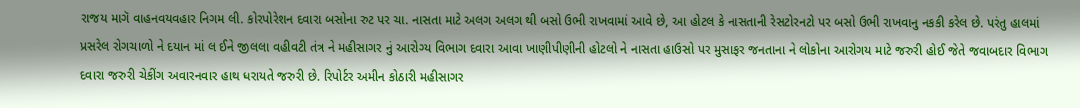રાજય માગૅ વાહનવયવહાર નિગમ લી. કોરપોરેશન દવારા બસોના રુટ પર ચા. નાસતા માટે અલગ અલગ થી બસો ઉભી રાખવામાં આવે છે, આ હોટલ કે નાસતાની રેસટોરનટો પર બસો ઉભી રાખવાનુ નકકી કરેલ છે. પરંતુ હાલમાં પ્રસરેલ રોગચાળો ને દયાન માં લ ઈને જીલલા વહીવટી તંત્ર ને મહીસાગર નું આરોગ્ય વિભાગ દવારા આવા ખાણીપીણીની હોટલો ને નાસતા હાઉસો પર મુસાફર જનતાના ને લોકોના આરોગય માટે જરુરી હોઈ જેતે જવાબદાર વિભાગ દવારા જરુરી ચેકીંગ અવારનવાર હાથ ધરાયતે જરુરી છે. રિપોર્ટર અમીન કોઠારી મહીસાગર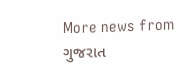More news from ગુજરાત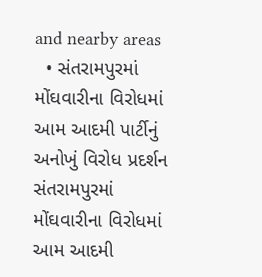and nearby areas
  • સંતરામપુરમાં મોંઘવારીના વિરોધમાં આમ આદમી પાર્ટીનું અનોખું વિરોધ પ્રદર્શન સંતરામપુરમાં મોંઘવારીના વિરોધમાં આમ આદમી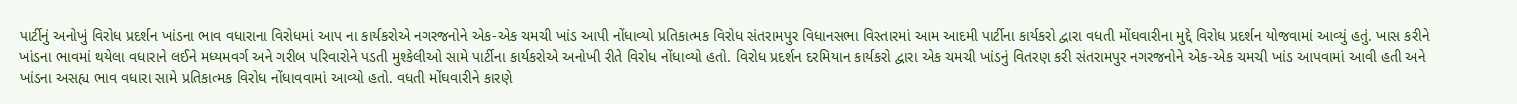પાર્ટીનું અનોખું વિરોધ પ્રદર્શન ખાંડના ભાવ વધારાના વિરોધમાં આપ ના કાર્યકરોએ નગરજનોને એક-એક ચમચી ખાંડ આપી નોંધાવ્યો પ્રતિકાત્મક વિરોધ સંતરામપુર વિધાનસભા વિસ્તારમાં આમ આદમી પાર્ટીના કાર્યકરો દ્વારા વધતી મોંઘવારીના મુદ્દે વિરોધ પ્રદર્શન યોજવામાં આવ્યું હતું. ખાસ કરીને ખાંડના ભાવમાં થયેલા વધારાને લઈને મધ્યમવર્ગ અને ગરીબ પરિવારોને પડતી મુશ્કેલીઓ સામે પાર્ટીના કાર્યકરોએ અનોખી રીતે વિરોધ નોંધાવ્યો હતો. વિરોધ પ્રદર્શન દરમિયાન કાર્યકરો દ્વારા એક ચમચી ખાંડનું વિતરણ કરી સંતરામપુર નગરજનોને એક-એક ચમચી ખાંડ આપવામાં આવી હતી અને ખાંડના અસહ્ય ભાવ વધારા સામે પ્રતિકાત્મક વિરોધ નોંધાવવામાં આવ્યો હતો. વધતી મોંઘવારીને કારણે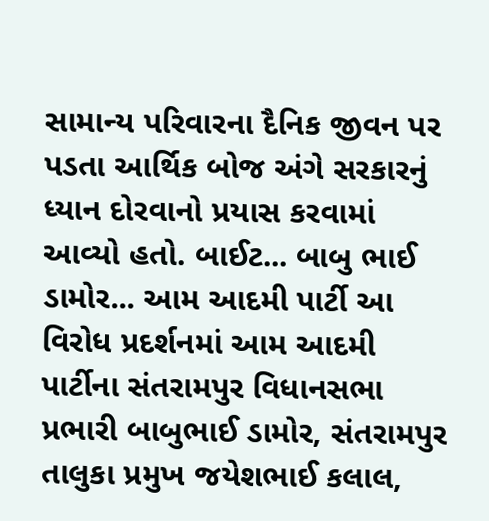સામાન્ય પરિવારના દૈનિક જીવન પર પડતા આર્થિક બોજ અંગે સરકારનું ધ્યાન દોરવાનો પ્રયાસ કરવામાં આવ્યો હતો. બાઈટ... બાબુ ભાઈ ડામોર... આમ આદમી પાર્ટી આ વિરોધ પ્રદર્શનમાં આમ આદમી પાર્ટીના સંતરામપુર વિધાનસભા પ્રભારી બાબુભાઈ ડામોર, સંતરામપુર તાલુકા પ્રમુખ જયેશભાઈ કલાલ,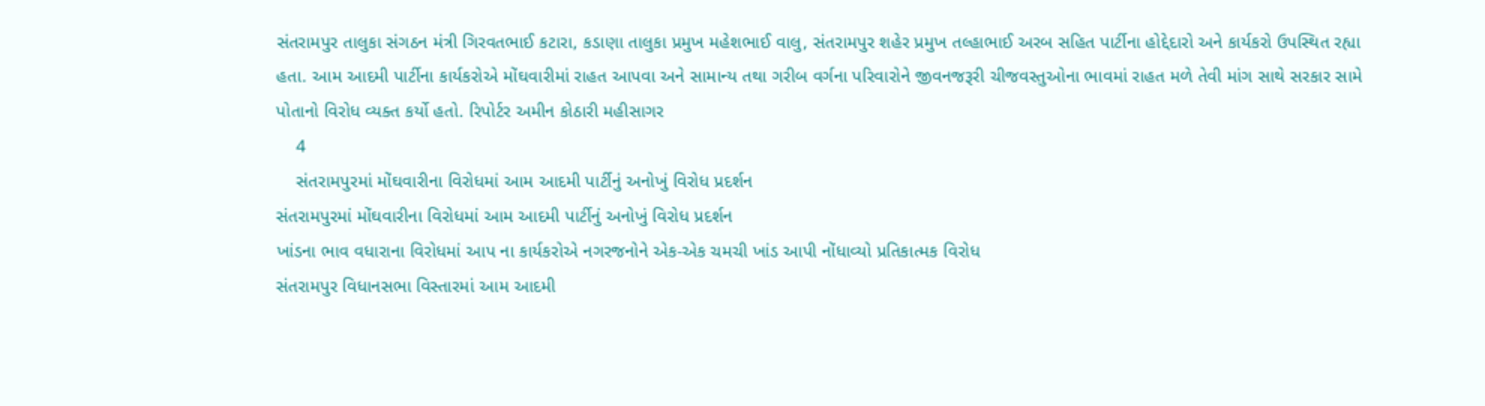સંતરામપુર તાલુકા સંગઠન મંત્રી ગિરવતભાઈ કટારા, કડાણા તાલુકા પ્રમુખ મહેશભાઈ વાલુ, સંતરામપુર શહેર પ્રમુખ તલ્હાભાઈ અરબ સહિત પાર્ટીના હોદ્દેદારો અને કાર્યકરો ઉપસ્થિત રહ્યા હતા. આમ આદમી પાર્ટીના કાર્યકરોએ મોંઘવારીમાં રાહત આપવા અને સામાન્ય તથા ગરીબ વર્ગના પરિવારોને જીવનજરૂરી ચીજવસ્તુઓના ભાવમાં રાહત મળે તેવી માંગ સાથે સરકાર સામે પોતાનો વિરોધ વ્યક્ત કર્યો હતો. રિપોર્ટર અમીન કોઠારી મહીસાગર
    4
    સંતરામપુરમાં મોંઘવારીના વિરોધમાં આમ આદમી પાર્ટીનું અનોખું વિરોધ પ્રદર્શન
સંતરામપુરમાં મોંઘવારીના વિરોધમાં આમ આદમી પાર્ટીનું અનોખું વિરોધ પ્રદર્શન
ખાંડના ભાવ વધારાના વિરોધમાં આપ ના કાર્યકરોએ નગરજનોને એક-એક ચમચી ખાંડ આપી નોંધાવ્યો પ્રતિકાત્મક વિરોધ
સંતરામપુર વિધાનસભા વિસ્તારમાં આમ આદમી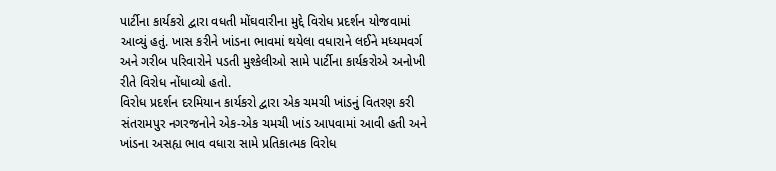પાર્ટીના કાર્યકરો દ્વારા વધતી મોંઘવારીના મુદ્દે વિરોધ પ્રદર્શન યોજવામાં આવ્યું હતું. ખાસ કરીને ખાંડના ભાવમાં થયેલા વધારાને લઈને મધ્યમવર્ગ અને ગરીબ પરિવારોને પડતી મુશ્કેલીઓ સામે પાર્ટીના કાર્યકરોએ અનોખી રીતે વિરોધ નોંધાવ્યો હતો.
વિરોધ પ્રદર્શન દરમિયાન કાર્યકરો દ્વારા એક ચમચી ખાંડનું વિતરણ કરી સંતરામપુર નગરજનોને એક-એક ચમચી ખાંડ આપવામાં આવી હતી અને ખાંડના અસહ્ય ભાવ વધારા સામે પ્રતિકાત્મક વિરોધ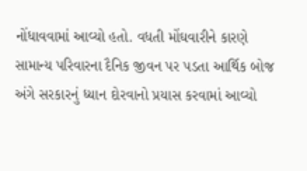નોંધાવવામાં આવ્યો હતો. વધતી મોંઘવારીને કારણે સામાન્ય પરિવારના દૈનિક જીવન પર પડતા આર્થિક બોજ અંગે સરકારનું ધ્યાન દોરવાનો પ્રયાસ કરવામાં આવ્યો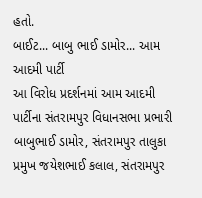હતો.
બાઈટ... બાબુ ભાઈ ડામોર... આમ આદમી પાર્ટી
આ વિરોધ પ્રદર્શનમાં આમ આદમી પાર્ટીના સંતરામપુર વિધાનસભા પ્રભારી બાબુભાઈ ડામોર, સંતરામપુર તાલુકા પ્રમુખ જયેશભાઈ કલાલ, સંતરામપુર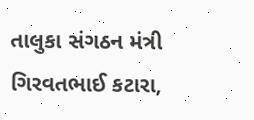તાલુકા સંગઠન મંત્રી ગિરવતભાઈ કટારા,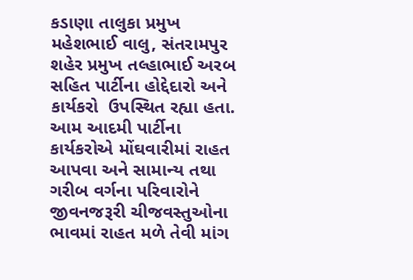કડાણા તાલુકા પ્રમુખ મહેશભાઈ વાલુ, સંતરામપુર શહેર પ્રમુખ તલ્હાભાઈ અરબ સહિત પાર્ટીના હોદ્દેદારો અને કાર્યકરો  ઉપસ્થિત રહ્યા હતા.
આમ આદમી પાર્ટીના કાર્યકરોએ મોંઘવારીમાં રાહત આપવા અને સામાન્ય તથા ગરીબ વર્ગના પરિવારોને જીવનજરૂરી ચીજવસ્તુઓના ભાવમાં રાહત મળે તેવી માંગ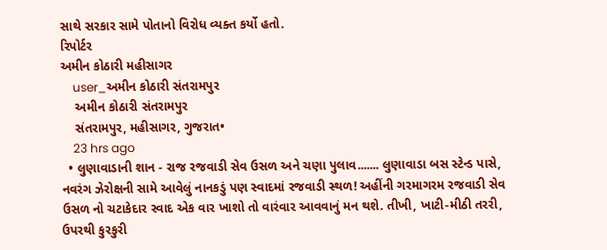સાથે સરકાર સામે પોતાનો વિરોધ વ્યક્ત કર્યો હતો.
રિપોર્ટર
અમીન કોઠારી મહીસાગર
    user_અમીન કોઠારી સંતરામપુર
    અમીન કોઠારી સંતરામપુર
    સંતરામપુર, મહીસાગર, ગુજરાત•
    23 hrs ago
  • લુણાવાડાની શાન - રાજ રજવાડી સેવ ઉસળ અને ચણા પુલાવ....... લુણાવાડા બસ સ્ટેન્ડ પાસે, નવરંગ ઝેરોક્ષની સામે આવેલું નાનકડું પણ સ્વાદમાં રજવાડી સ્થળ! અહીંની ગરમાગરમ રજવાડી સેવ ઉસળ નો ચટાકેદાર સ્વાદ એક વાર ખાશો તો વારંવાર આવવાનું મન થશે. તીખી, ખાટી-મીઠી તરરી, ઉપરથી કુરકુરી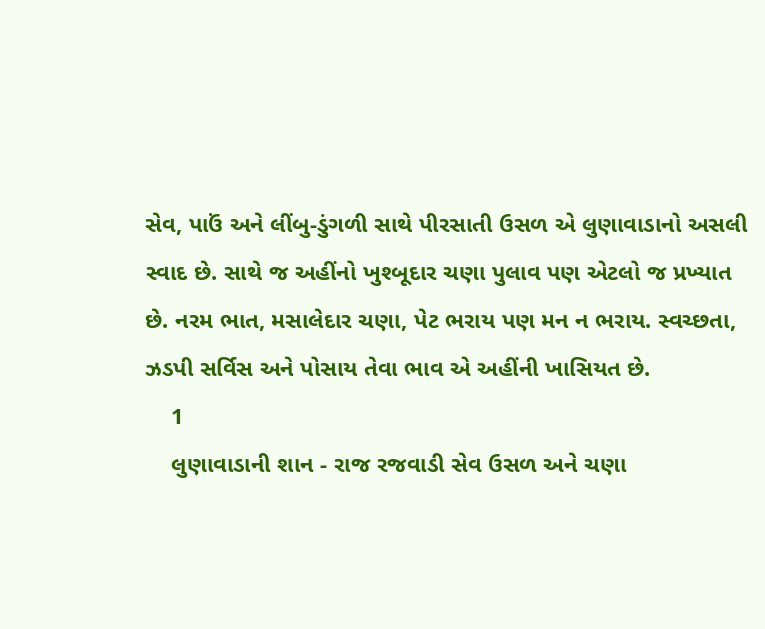સેવ, પાઉં અને લીંબુ-ડુંગળી સાથે પીરસાતી ઉસળ એ લુણાવાડાનો અસલી સ્વાદ છે. સાથે જ અહીંનો ખુશ્બૂદાર ચણા પુલાવ પણ એટલો જ પ્રખ્યાત છે. નરમ ભાત, મસાલેદાર ચણા, પેટ ભરાય પણ મન ન ભરાય. સ્વચ્છતા, ઝડપી સર્વિસ અને પોસાય તેવા ભાવ એ અહીંની ખાસિયત છે.
    1
    લુણાવાડાની શાન - રાજ રજવાડી સેવ ઉસળ અને ચણા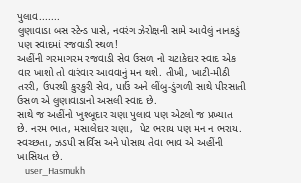પુલાવ.......
લુણાવાડા બસ સ્ટેન્ડ પાસે, નવરંગ ઝેરોક્ષની સામે આવેલું નાનકડું પણ સ્વાદમાં રજવાડી સ્થળ!
અહીંની ગરમાગરમ રજવાડી સેવ ઉસળ નો ચટાકેદાર સ્વાદ એક વાર ખાશો તો વારંવાર આવવાનું મન થશે. તીખી, ખાટી-મીઠી તરરી, ઉપરથી કુરકુરી સેવ, પાઉં અને લીંબુ-ડુંગળી સાથે પીરસાતી ઉસળ એ લુણાવાડાનો અસલી સ્વાદ છે.
સાથે જ અહીંનો ખુશ્બૂદાર ચણા પુલાવ પણ એટલો જ પ્રખ્યાત છે. નરમ ભાત, મસાલેદાર ચણા,  પેટ ભરાય પણ મન ન ભરાય.
સ્વચ્છતા, ઝડપી સર્વિસ અને પોસાય તેવા ભાવ એ અહીંની ખાસિયત છે.
    user_Hasmukh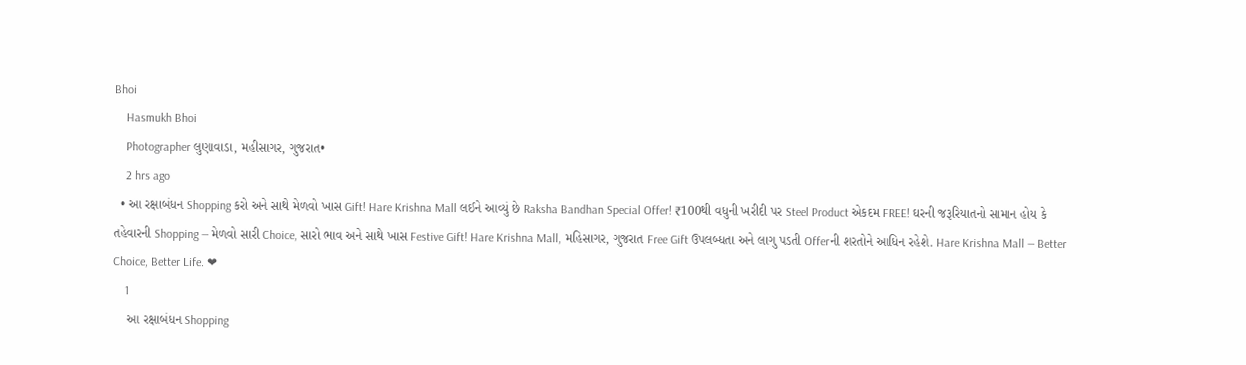Bhoi
    Hasmukh Bhoi
    Photographer લુણાવાડા, મહીસાગર, ગુજરાત•
    2 hrs ago
  • આ રક્ષાબંધન Shopping કરો અને સાથે મેળવો ખાસ Gift! Hare Krishna Mall લઈને આવ્યું છે Raksha Bandhan Special Offer! ₹100થી વધુની ખરીદી પર Steel Product એકદમ FREE! ઘરની જરૂરિયાતનો સામાન હોય કે તહેવારની Shopping — મેળવો સારી Choice, સારો ભાવ અને સાથે ખાસ Festive Gift! Hare Krishna Mall, મહિસાગર, ગુજરાત Free Gift ઉપલબ્ધતા અને લાગુ પડતી Offerની શરતોને આધિન રહેશે. Hare Krishna Mall — Better Choice, Better Life. ❤
    1
    આ રક્ષાબંધન Shopping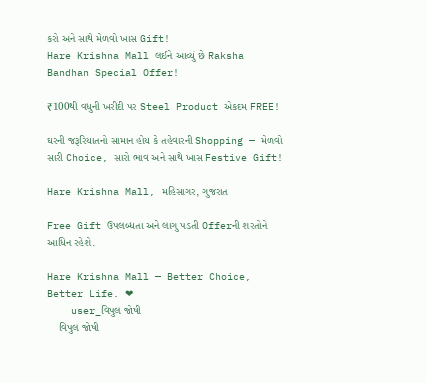કરો અને સાથે મેળવો ખાસ Gift!
Hare Krishna Mall લઈને આવ્યું છે Raksha Bandhan Special Offer!

₹100થી વધુની ખરીદી પર Steel Product એકદમ FREE!

ઘરની જરૂરિયાતનો સામાન હોય કે તહેવારની Shopping — મેળવો સારી Choice, સારો ભાવ અને સાથે ખાસ Festive Gift!

Hare Krishna Mall, મહિસાગર, ગુજરાત

Free Gift ઉપલબ્ધતા અને લાગુ પડતી Offerની શરતોને આધિન રહેશે.

Hare Krishna Mall — Better Choice, Better Life. ❤
    user_વિપુલ જોષી
    વિપુલ જોષી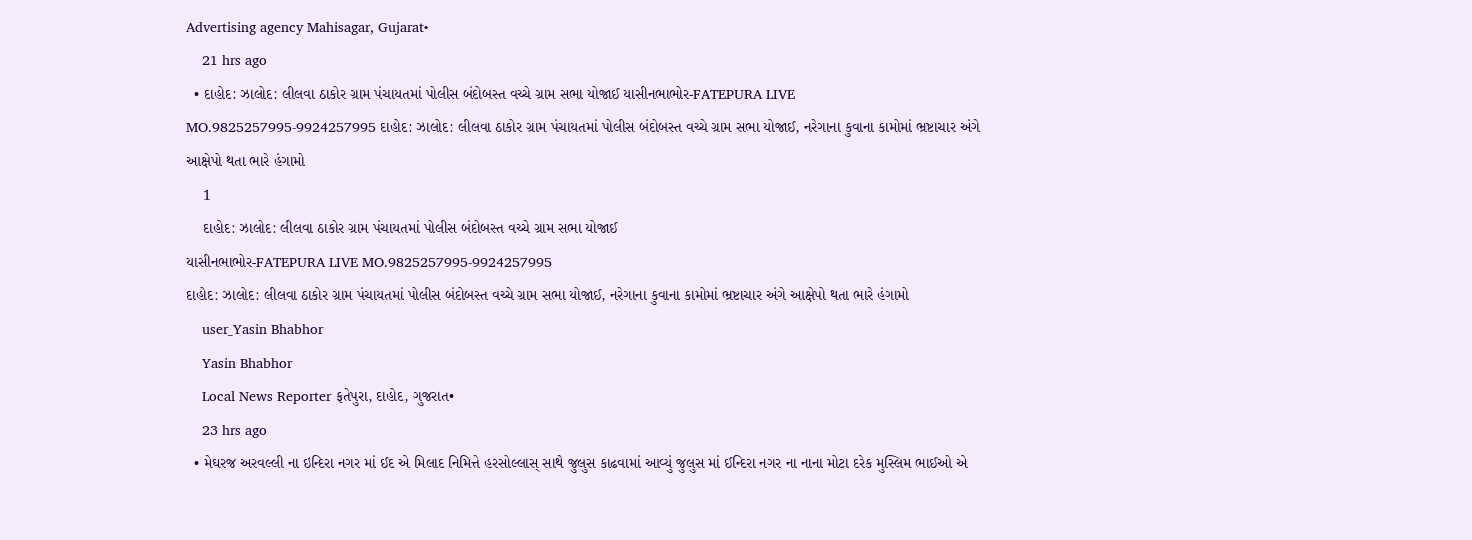Advertising agency Mahisagar, Gujarat•
    21 hrs ago
  • દાહોદ: ઝાલોદ: લીલવા ઠાકોર ગ્રામ પંચાયતમાં પોલીસ બંદોબસ્ત વચ્ચે ગ્રામ સભા યોજાઈ યાસીનભાભોર-FATEPURA LIVE MO.9825257995-9924257995 દાહોદ: ઝાલોદ: લીલવા ઠાકોર ગ્રામ પંચાયતમાં પોલીસ બંદોબસ્ત વચ્ચે ગ્રામ સભા યોજાઈ, નરેગાના કુવાના કામોમાં ભ્રષ્ટાચાર અંગે આક્ષેપો થતા ભારે હંગામો
    1
    દાહોદ: ઝાલોદ: લીલવા ઠાકોર ગ્રામ પંચાયતમાં પોલીસ બંદોબસ્ત વચ્ચે ગ્રામ સભા યોજાઈ
યાસીનભાભોર-FATEPURA LIVE MO.9825257995-9924257995
દાહોદ: ઝાલોદ: લીલવા ઠાકોર ગ્રામ પંચાયતમાં પોલીસ બંદોબસ્ત વચ્ચે ગ્રામ સભા યોજાઈ, નરેગાના કુવાના કામોમાં ભ્રષ્ટાચાર અંગે આક્ષેપો થતા ભારે હંગામો
    user_Yasin Bhabhor
    Yasin Bhabhor
    Local News Reporter ફતેપુરા, દાહોદ, ગુજરાત•
    23 hrs ago
  • મેઘરજ અરવલ્લી ના ઇન્દિરા નગર માં ઈદ એ મિલાદ નિમિત્તે હરસોલ્લાસ્ સાથે જુલુસ કાઢવામાં આવ્યું જુલુસ માં ઈન્દિરા નગર ના નાના મોટા દરેક મુસ્લિમ ભાઈઓ એ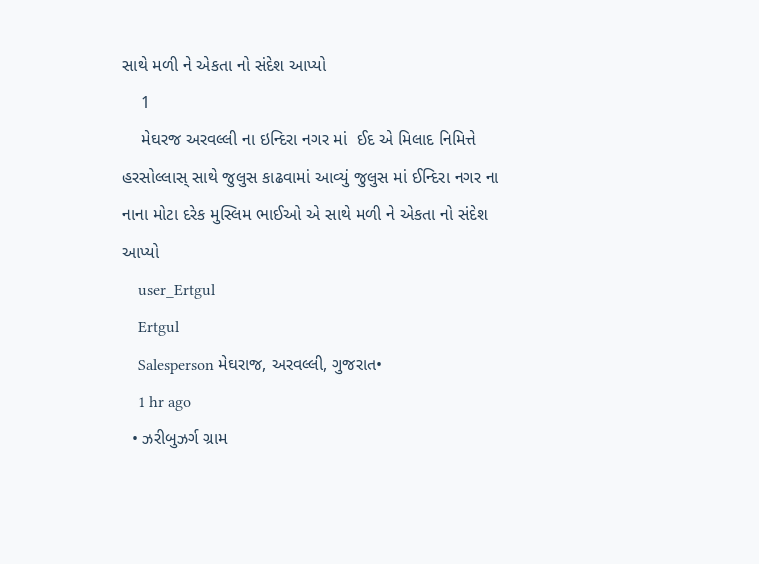સાથે મળી ને એકતા નો સંદેશ આપ્યો
    1
    મેઘરજ અરવલ્લી ના ઇન્દિરા નગર માં  ઈદ એ મિલાદ નિમિત્તે હરસોલ્લાસ્ સાથે જુલુસ કાઢવામાં આવ્યું જુલુસ માં ઈન્દિરા નગર ના નાના મોટા દરેક મુસ્લિમ ભાઈઓ એ સાથે મળી ને એકતા નો સંદેશ આપ્યો
    user_Ertgul
    Ertgul
    Salesperson મેઘરાજ, અરવલ્લી, ગુજરાત•
    1 hr ago
  • ઝરીબુઝર્ગ ગ્રામ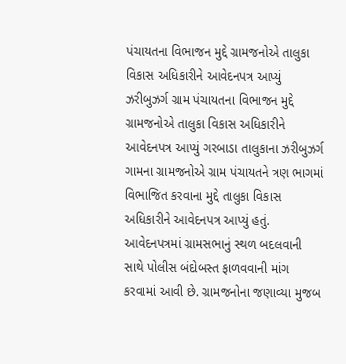પંચાયતના વિભાજન મુદ્દે ગ્રામજનોએ તાલુકા વિકાસ અધિકારીને આવેદનપત્ર આપ્યું ઝરીબુઝર્ગ ગ્રામ પંચાયતના વિભાજન મુદ્દે ગ્રામજનોએ તાલુકા વિકાસ અધિકારીને આવેદનપત્ર આપ્યું ગરબાડા તાલુકાના ઝરીબુઝર્ગ ગામના ગ્રામજનોએ ગ્રામ પંચાયતને ત્રણ ભાગમાં વિભાજિત કરવાના મુદ્દે તાલુકા વિકાસ અધિકારીને આવેદનપત્ર આપ્યું હતું. આવેદનપત્રમાં ગ્રામસભાનું સ્થળ બદલવાની સાથે પોલીસ બંદોબસ્ત ફાળવવાની માંગ કરવામાં આવી છે. ગ્રામજનોના જણાવ્યા મુજબ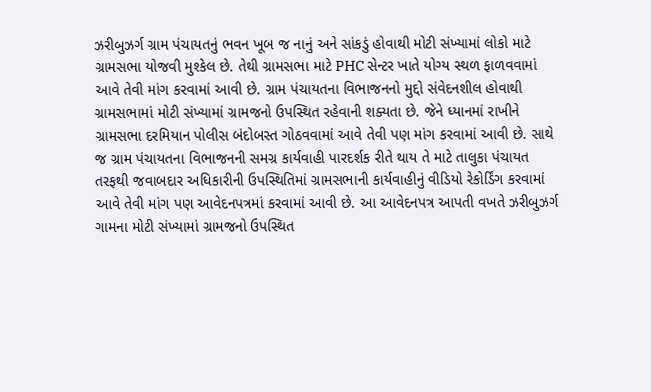ઝરીબુઝર્ગ ગ્રામ પંચાયતનું ભવન ખૂબ જ નાનું અને સાંકડું હોવાથી મોટી સંખ્યામાં લોકો માટે ગ્રામસભા યોજવી મુશ્કેલ છે. તેથી ગ્રામસભા માટે PHC સેન્ટર ખાતે યોગ્ય સ્થળ ફાળવવામાં આવે તેવી માંગ કરવામાં આવી છે. ગ્રામ પંચાયતના વિભાજનનો મુદ્દો સંવેદનશીલ હોવાથી ગ્રામસભામાં મોટી સંખ્યામાં ગ્રામજનો ઉપસ્થિત રહેવાની શક્યતા છે. જેને ધ્યાનમાં રાખીને ગ્રામસભા દરમિયાન પોલીસ બંદોબસ્ત ગોઠવવામાં આવે તેવી પણ માંગ કરવામાં આવી છે. સાથે જ ગ્રામ પંચાયતના વિભાજનની સમગ્ર કાર્યવાહી પારદર્શક રીતે થાય તે માટે તાલુકા પંચાયત તરફથી જવાબદાર અધિકારીની ઉપસ્થિતિમાં ગ્રામસભાની કાર્યવાહીનું વીડિયો રેકોર્ડિંગ કરવામાં આવે તેવી માંગ પણ આવેદનપત્રમાં કરવામાં આવી છે. આ આવેદનપત્ર આપતી વખતે ઝરીબુઝર્ગ ગામના મોટી સંખ્યામાં ગ્રામજનો ઉપસ્થિત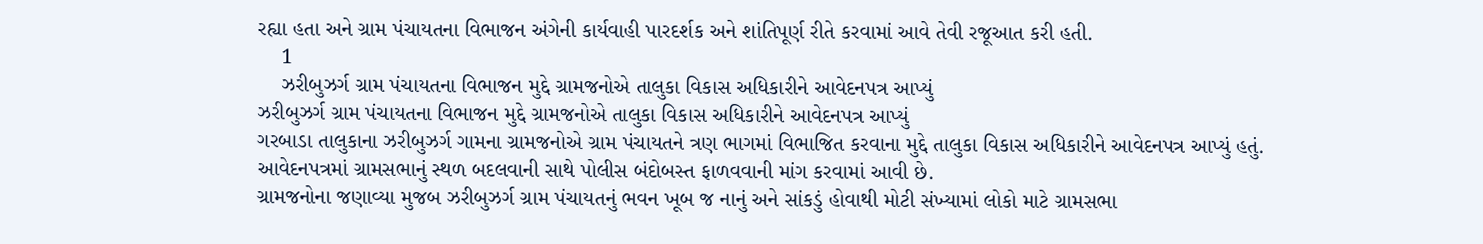રહ્યા હતા અને ગ્રામ પંચાયતના વિભાજન અંગેની કાર્યવાહી પારદર્શક અને શાંતિપૂર્ણ રીતે કરવામાં આવે તેવી રજૂઆત કરી હતી.
    1
    ઝરીબુઝર્ગ ગ્રામ પંચાયતના વિભાજન મુદ્દે ગ્રામજનોએ તાલુકા વિકાસ અધિકારીને આવેદનપત્ર આપ્યું
ઝરીબુઝર્ગ ગ્રામ પંચાયતના વિભાજન મુદ્દે ગ્રામજનોએ તાલુકા વિકાસ અધિકારીને આવેદનપત્ર આપ્યું
ગરબાડા તાલુકાના ઝરીબુઝર્ગ ગામના ગ્રામજનોએ ગ્રામ પંચાયતને ત્રણ ભાગમાં વિભાજિત કરવાના મુદ્દે તાલુકા વિકાસ અધિકારીને આવેદનપત્ર આપ્યું હતું.
આવેદનપત્રમાં ગ્રામસભાનું સ્થળ બદલવાની સાથે પોલીસ બંદોબસ્ત ફાળવવાની માંગ કરવામાં આવી છે.
ગ્રામજનોના જણાવ્યા મુજબ ઝરીબુઝર્ગ ગ્રામ પંચાયતનું ભવન ખૂબ જ નાનું અને સાંકડું હોવાથી મોટી સંખ્યામાં લોકો માટે ગ્રામસભા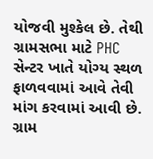યોજવી મુશ્કેલ છે. તેથી ગ્રામસભા માટે PHC સેન્ટર ખાતે યોગ્ય સ્થળ ફાળવવામાં આવે તેવી માંગ કરવામાં આવી છે.
ગ્રામ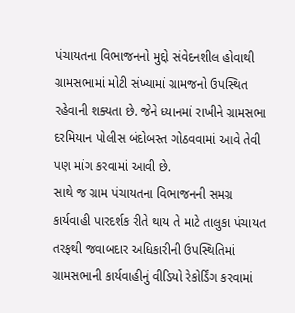પંચાયતના વિભાજનનો મુદ્દો સંવેદનશીલ હોવાથી ગ્રામસભામાં મોટી સંખ્યામાં ગ્રામજનો ઉપસ્થિત રહેવાની શક્યતા છે. જેને ધ્યાનમાં રાખીને ગ્રામસભા દરમિયાન પોલીસ બંદોબસ્ત ગોઠવવામાં આવે તેવી પણ માંગ કરવામાં આવી છે.
સાથે જ ગ્રામ પંચાયતના વિભાજનની સમગ્ર કાર્યવાહી પારદર્શક રીતે થાય તે માટે તાલુકા પંચાયત તરફથી જવાબદાર અધિકારીની ઉપસ્થિતિમાં ગ્રામસભાની કાર્યવાહીનું વીડિયો રેકોર્ડિંગ કરવામાં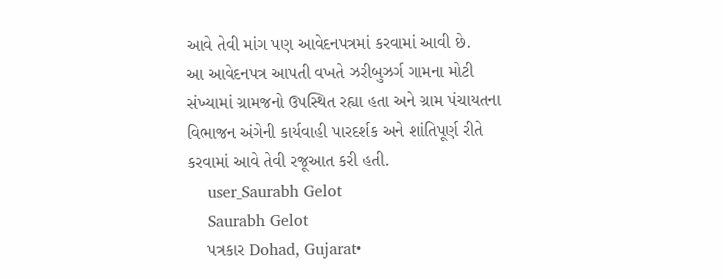આવે તેવી માંગ પણ આવેદનપત્રમાં કરવામાં આવી છે.
આ આવેદનપત્ર આપતી વખતે ઝરીબુઝર્ગ ગામના મોટી સંખ્યામાં ગ્રામજનો ઉપસ્થિત રહ્યા હતા અને ગ્રામ પંચાયતના વિભાજન અંગેની કાર્યવાહી પારદર્શક અને શાંતિપૂર્ણ રીતે કરવામાં આવે તેવી રજૂઆત કરી હતી.
    user_Saurabh Gelot
    Saurabh Gelot
    પત્રકાર Dohad, Gujarat•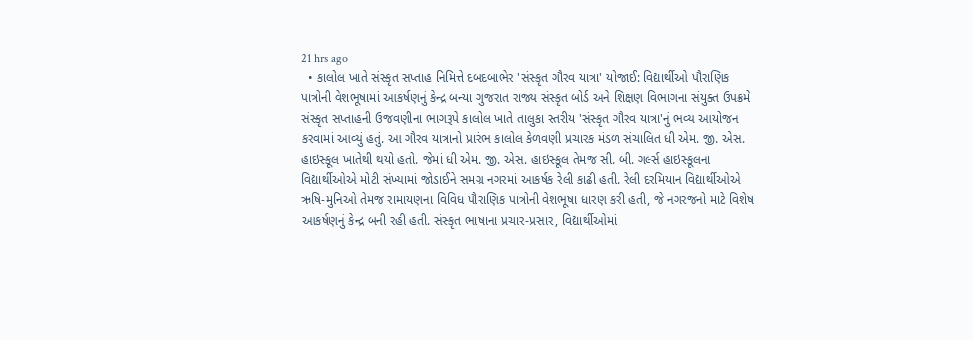21 hrs ago
  • કાલોલ ખાતે સંસ્કૃત સપ્તાહ નિમિત્તે દબદબાભેર 'સંસ્કૃત ગૌરવ યાત્રા' યોજાઈ: વિદ્યાર્થીઓ પૌરાણિક પાત્રોની વેશભૂષામાં આકર્ષણનું કેન્દ્ર બન્યા ગુજરાત રાજ્ય સંસ્કૃત બોર્ડ અને શિક્ષણ વિભાગના સંયુક્ત ઉપક્રમે સંસ્કૃત સપ્તાહની ઉજવણીના ભાગરૂપે કાલોલ ખાતે તાલુકા સ્તરીય 'સંસ્કૃત ગૌરવ યાત્રા'નું ભવ્ય આયોજન કરવામાં આવ્યું હતું. આ ગૌરવ યાત્રાનો પ્રારંભ કાલોલ કેળવણી પ્રચારક મંડળ સંચાલિત ધી એમ. જી. એસ. હાઇસ્કૂલ ખાતેથી થયો હતો. જેમાં ધી એમ. જી. એસ. હાઇસ્કૂલ તેમજ સી. બી. ગર્લ્સ હાઇસ્કૂલના વિદ્યાર્થીઓએ મોટી સંખ્યામાં જોડાઈને સમગ્ર નગરમાં આકર્ષક રેલી કાઢી હતી. રેલી દરમિયાન વિદ્યાર્થીઓએ ઋષિ-મુનિઓ તેમજ રામાયણના વિવિધ પૌરાણિક પાત્રોની વેશભૂષા ધારણ કરી હતી, જે નગરજનો માટે વિશેષ આકર્ષણનું કેન્દ્ર બની રહી હતી. સંસ્કૃત ભાષાના પ્રચાર-પ્રસાર, વિદ્યાર્થીઓમાં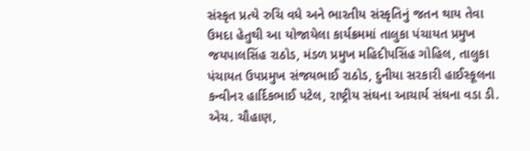સંસ્કૃત પ્રત્યે રુચિ વધે અને ભારતીય સંસ્કૃતિનું જતન થાય તેવા ઉમદા હેતુથી આ યોજાયેલા કાર્યક્રમમાં તાલુકા પંચાયત પ્રમુખ જયપાલસિંહ રાઠોડ, મંડળ પ્રમુખ મહિદીપસિંહ ગોહિલ, તાલુકા પંચાયત ઉપપ્રમુખ સંજયભાઈ રાઠોડ, દુનીયા સરકારી હાઈસ્કૂલના કન્વીનર હાર્દિકભાઈ પટેલ, રાષ્ટ્રીય સંઘના આચાર્ય સંઘના વડા ડી. એચ. ચૌહાણ,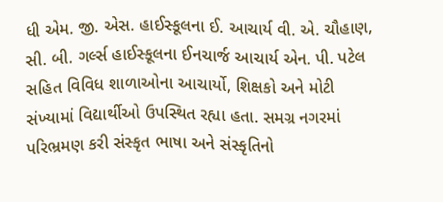ધી એમ. જી. એસ. હાઈસ્કૂલના ઈ. આચાર્ય વી. એ. ચૌહાણ, સી. બી. ગર્લ્સ હાઈસ્કૂલના ઈનચાર્જ આચાર્ય એન. પી. પટેલ સહિત વિવિધ શાળાઓના આચાર્યો, શિક્ષકો અને મોટી સંખ્યામાં વિદ્યાર્થીઓ ઉપસ્થિત રહ્યા હતા. સમગ્ર નગરમાં પરિભ્રમણ કરી સંસ્કૃત ભાષા અને સંસ્કૃતિનો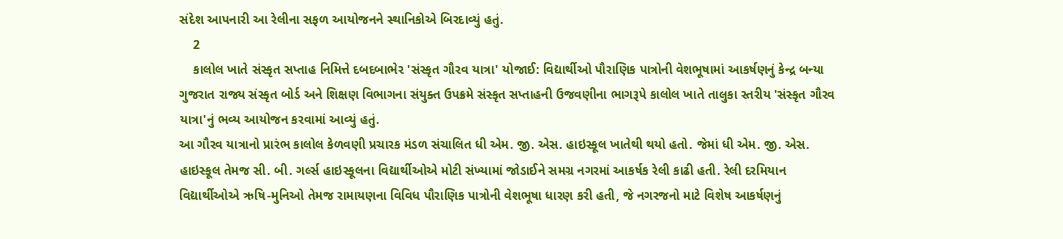સંદેશ આપનારી આ રેલીના સફળ આયોજનને સ્થાનિકોએ બિરદાવ્યું હતું.
    2
    કાલોલ ખાતે સંસ્કૃત સપ્તાહ નિમિત્તે દબદબાભેર 'સંસ્કૃત ગૌરવ યાત્રા' યોજાઈ: વિદ્યાર્થીઓ પૌરાણિક પાત્રોની વેશભૂષામાં આકર્ષણનું કેન્દ્ર બન્યા
ગુજરાત રાજ્ય સંસ્કૃત બોર્ડ અને શિક્ષણ વિભાગના સંયુક્ત ઉપક્રમે સંસ્કૃત સપ્તાહની ઉજવણીના ભાગરૂપે કાલોલ ખાતે તાલુકા સ્તરીય 'સંસ્કૃત ગૌરવ યાત્રા'નું ભવ્ય આયોજન કરવામાં આવ્યું હતું.
આ ગૌરવ યાત્રાનો પ્રારંભ કાલોલ કેળવણી પ્રચારક મંડળ સંચાલિત ધી એમ. જી. એસ. હાઇસ્કૂલ ખાતેથી થયો હતો. જેમાં ધી એમ. જી. એસ. હાઇસ્કૂલ તેમજ સી. બી. ગર્લ્સ હાઇસ્કૂલના વિદ્યાર્થીઓએ મોટી સંખ્યામાં જોડાઈને સમગ્ર નગરમાં આકર્ષક રેલી કાઢી હતી. રેલી દરમિયાન વિદ્યાર્થીઓએ ઋષિ-મુનિઓ તેમજ રામાયણના વિવિધ પૌરાણિક પાત્રોની વેશભૂષા ધારણ કરી હતી, જે નગરજનો માટે વિશેષ આકર્ષણનું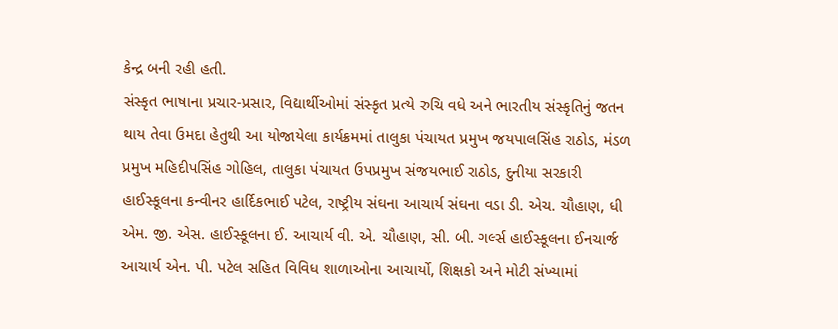કેન્દ્ર બની રહી હતી.
સંસ્કૃત ભાષાના પ્રચાર-પ્રસાર, વિદ્યાર્થીઓમાં સંસ્કૃત પ્રત્યે રુચિ વધે અને ભારતીય સંસ્કૃતિનું જતન થાય તેવા ઉમદા હેતુથી આ યોજાયેલા કાર્યક્રમમાં તાલુકા પંચાયત પ્રમુખ જયપાલસિંહ રાઠોડ, મંડળ પ્રમુખ મહિદીપસિંહ ગોહિલ, તાલુકા પંચાયત ઉપપ્રમુખ સંજયભાઈ રાઠોડ, દુનીયા સરકારી હાઈસ્કૂલના કન્વીનર હાર્દિકભાઈ પટેલ, રાષ્ટ્રીય સંઘના આચાર્ય સંઘના વડા ડી. એચ. ચૌહાણ, ધી એમ. જી. એસ. હાઈસ્કૂલના ઈ. આચાર્ય વી. એ. ચૌહાણ, સી. બી. ગર્લ્સ હાઈસ્કૂલના ઈનચાર્જ આચાર્ય એન. પી. પટેલ સહિત વિવિધ શાળાઓના આચાર્યો, શિક્ષકો અને મોટી સંખ્યામાં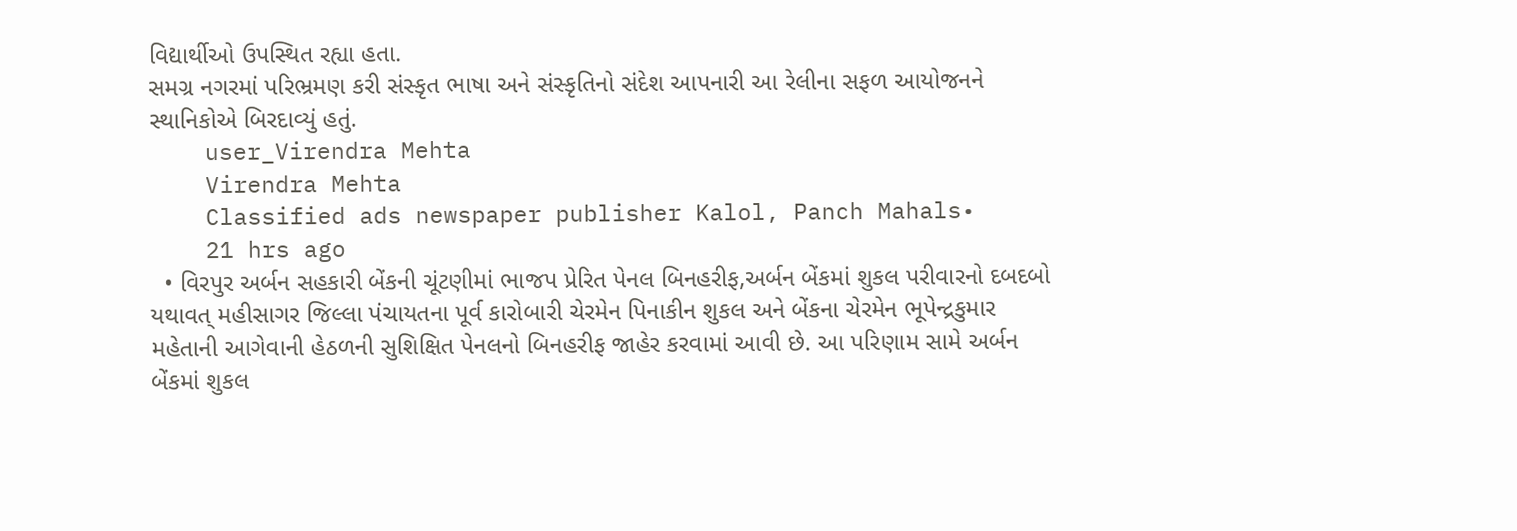વિદ્યાર્થીઓ ઉપસ્થિત રહ્યા હતા.
સમગ્ર નગરમાં પરિભ્રમણ કરી સંસ્કૃત ભાષા અને સંસ્કૃતિનો સંદેશ આપનારી આ રેલીના સફળ આયોજનને સ્થાનિકોએ બિરદાવ્યું હતું.
    user_Virendra Mehta
    Virendra Mehta
    Classified ads newspaper publisher Kalol, Panch Mahals•
    21 hrs ago
  • વિરપુર અર્બન સહકારી બેંકની ચૂંટણીમાં ભાજપ પ્રેરિત પેનલ બિનહરીફ,અર્બન બેંકમાં શુકલ પરીવારનો દબદબો યથાવત્ મહીસાગર જિલ્લા પંચાયતના પૂર્વ કારોબારી ચેરમેન પિનાકીન શુકલ અને બેંકના ચેરમેન ભૂપેન્દ્રકુમાર મહેતાની આગેવાની હેઠળની સુશિક્ષિત પેનલનો બિનહરીફ જાહેર કરવામાં આવી છે. આ પરિણામ સામે અર્બન બેંકમાં શુકલ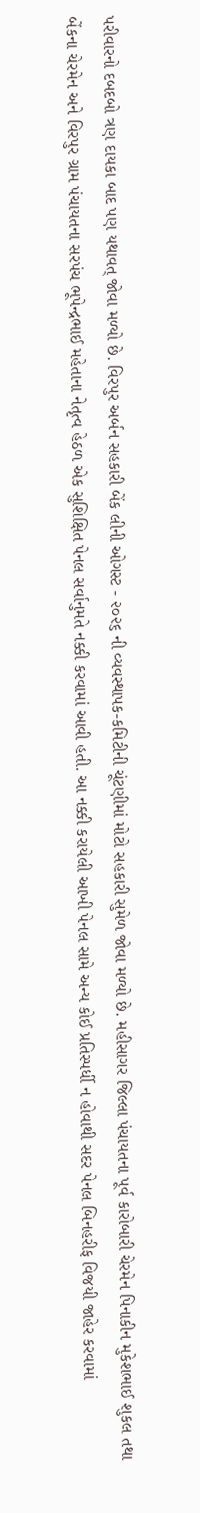પરીવારનો દબદબો ત્રણ દાયકા બાદ પણ યથાવત્ જોવા મળ્યો છે. વિરપુર અર્બન સહકારી બેંક લીની ઓગસ્ટ - ૨૦૨૬ ની વ્યવસ્થાપક-કમિટીની ચૂંટણીમાં મોટો સહકારી સુમેળ જોવા મળ્યો છે. મહીસાગર જિલ્લા પંચાયતના પૂર્વ કારોબારી ચેરમેન પિનાકીન મુકેશભાઈ શુકલ તથા બેંકના ચેરમેન અને વિરપુર ગ્રામ પંચાયતના સરપંચ ભૂપેન્દ્રભાઈ મહેતાના નેતૃત્વ હેઠળ એક સુશિક્ષિત પેનલ સર્વાનુમતે નક્કી કરવામાં આવી હતી. આ નક્કી કરાયેલી આખી પેનલ સામે અન્ય કોઈ પ્રતિસ્પર્ધી ન હોવાથી સદર પેનલ બિનહરીફ વિજયી જાહેર કરવામાં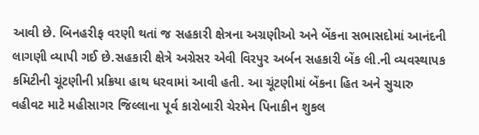આવી છે. બિનહરીફ વરણી થતાં જ સહકારી ક્ષેત્રના અગ્રણીઓ અને બેંકના સભાસદોમાં આનંદની લાગણી વ્યાપી ગઈ છે.સહકારી ક્ષેત્રે અગ્રેસર એવી વિરપુર અર્બન સહકારી બેંક લી.ની વ્યવસ્થાપક કમિટીની ચૂંટણીની પ્રક્રિયા હાથ ધરવામાં આવી હતી. આ ચૂંટણીમાં બેંકના હિત અને સુચારુ વહીવટ માટે મહીસાગર જિલ્લાના પૂર્વ કારોબારી ચેરમેન પિનાકીન શુકલ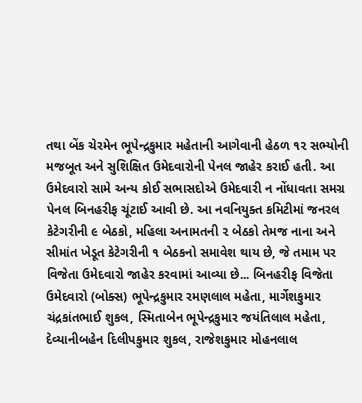તથા બેંક ચેરમેન ભૂપેન્દ્રકુમાર મહેતાની આગેવાની હેઠળ ૧૨ સભ્યોની મજબૂત અને સુશિક્ષિત ઉમેદવારોની પેનલ જાહેર કરાઈ હતી. આ ઉમેદવારો સામે અન્ય કોઈ સભાસદોએ ઉમેદવારી ન નોંધાવતા સમગ્ર પેનલ બિનહરીફ ચૂંટાઈ આવી છે. આ નવનિયુક્ત કમિટીમાં જનરલ કેટેગરીની ૯ બેઠકો, મહિલા અનામતની ૨ બેઠકો તેમજ નાના અને સીમાંત ખેડૂત કેટેગરીની ૧ બેઠકનો સમાવેશ થાય છે, જે તમામ પર વિજેતા ઉમેદવારો જાહેર કરવામાં આવ્યા છે... બિનહરીફ વિજેતા ઉમેદવારો (બોક્સ) ભૂપેન્દ્રકુમાર રમણલાલ મહેતા, માર્ગેશકુમાર ચંદ્રકાંતભાઈ શુકલ, સ્મિતાબેન ભૂપેન્દ્રકુમાર જયંતિલાલ મહેતા, દેવ્યાનીબહેન દિલીપકુમાર શુકલ, રાજેશકુમાર મોહનલાલ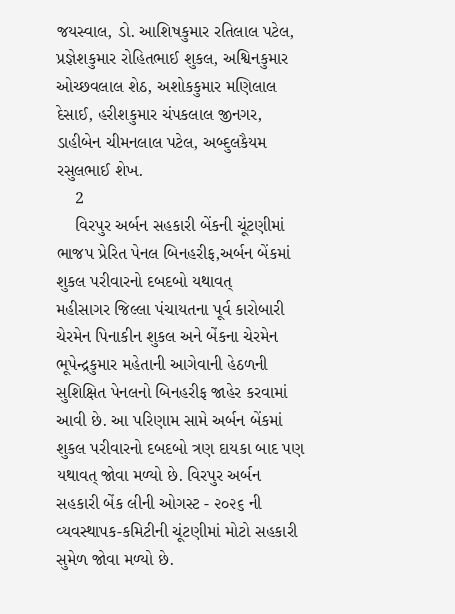જયસ્વાલ, ડો. આશિષકુમાર રતિલાલ પટેલ, પ્રજ્ઞેશકુમાર રોહિતભાઈ શુકલ, અશ્વિનકુમાર ઓચ્છવલાલ શેઠ, અશોકકુમાર મણિલાલ દેસાઈ, હરીશકુમાર ચંપકલાલ જીનગર, ડાહીબેન ચીમનલાલ પટેલ, અબ્દુલકૈયમ રસુલભાઈ શેખ.
    2
    વિરપુર અર્બન સહકારી બેંકની ચૂંટણીમાં ભાજપ પ્રેરિત પેનલ બિનહરીફ,અર્બન બેંકમાં શુકલ પરીવારનો દબદબો યથાવત્
મહીસાગર જિલ્લા પંચાયતના પૂર્વ કારોબારી ચેરમેન પિનાકીન શુકલ અને બેંકના ચેરમેન ભૂપેન્દ્રકુમાર મહેતાની આગેવાની હેઠળની સુશિક્ષિત પેનલનો બિનહરીફ જાહેર કરવામાં આવી છે. આ પરિણામ સામે અર્બન બેંકમાં શુકલ પરીવારનો દબદબો ત્રણ દાયકા બાદ પણ યથાવત્ જોવા મળ્યો છે. વિરપુર અર્બન સહકારી બેંક લીની ઓગસ્ટ - ૨૦૨૬ ની વ્યવસ્થાપક-કમિટીની ચૂંટણીમાં મોટો સહકારી સુમેળ જોવા મળ્યો છે.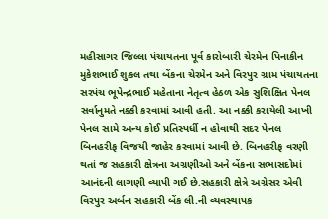મહીસાગર જિલ્લા પંચાયતના પૂર્વ કારોબારી ચેરમેન પિનાકીન મુકેશભાઈ શુકલ તથા બેંકના ચેરમેન અને વિરપુર ગ્રામ પંચાયતના સરપંચ ભૂપેન્દ્રભાઈ મહેતાના નેતૃત્વ હેઠળ એક સુશિક્ષિત પેનલ સર્વાનુમતે નક્કી કરવામાં આવી હતી. આ નક્કી કરાયેલી આખી પેનલ સામે અન્ય કોઈ પ્રતિસ્પર્ધી ન હોવાથી સદર પેનલ બિનહરીફ વિજયી જાહેર કરવામાં આવી છે. બિનહરીફ વરણી થતાં જ સહકારી ક્ષેત્રના અગ્રણીઓ અને બેંકના સભાસદોમાં આનંદની લાગણી વ્યાપી ગઈ છે.સહકારી ક્ષેત્રે અગ્રેસર એવી વિરપુર અર્બન સહકારી બેંક લી.ની વ્યવસ્થાપક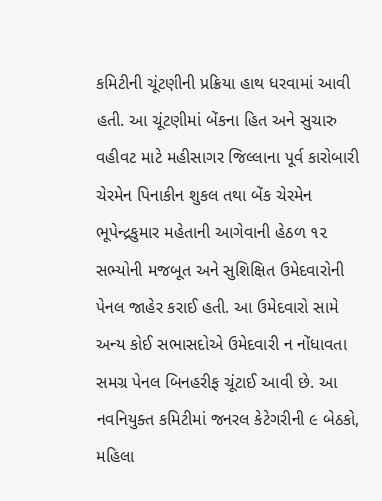કમિટીની ચૂંટણીની પ્રક્રિયા હાથ ધરવામાં આવી હતી. આ ચૂંટણીમાં બેંકના હિત અને સુચારુ વહીવટ માટે મહીસાગર જિલ્લાના પૂર્વ કારોબારી ચેરમેન પિનાકીન શુકલ તથા બેંક ચેરમેન ભૂપેન્દ્રકુમાર મહેતાની આગેવાની હેઠળ ૧૨ સભ્યોની મજબૂત અને સુશિક્ષિત ઉમેદવારોની પેનલ જાહેર કરાઈ હતી. આ ઉમેદવારો સામે અન્ય કોઈ સભાસદોએ ઉમેદવારી ન નોંધાવતા સમગ્ર પેનલ બિનહરીફ ચૂંટાઈ આવી છે. આ નવનિયુક્ત કમિટીમાં જનરલ કેટેગરીની ૯ બેઠકો, મહિલા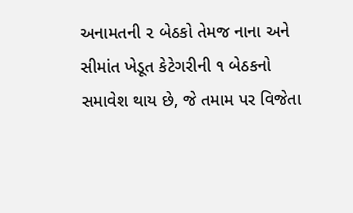અનામતની ૨ બેઠકો તેમજ નાના અને સીમાંત ખેડૂત કેટેગરીની ૧ બેઠકનો સમાવેશ થાય છે, જે તમામ પર વિજેતા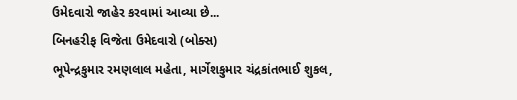ઉમેદવારો જાહેર કરવામાં આવ્યા છે...
બિનહરીફ વિજેતા ઉમેદવારો (બોક્સ)
ભૂપેન્દ્રકુમાર રમણલાલ મહેતા, માર્ગેશકુમાર ચંદ્રકાંતભાઈ શુકલ,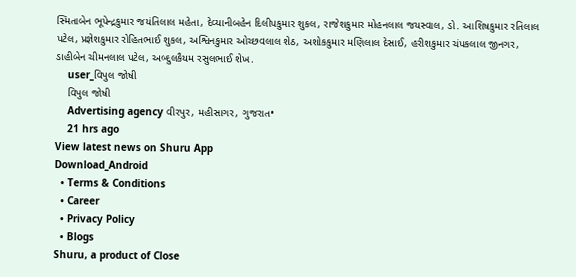સ્મિતાબેન ભૂપેન્દ્રકુમાર જયંતિલાલ મહેતા, દેવ્યાનીબહેન દિલીપકુમાર શુકલ, રાજેશકુમાર મોહનલાલ જયસ્વાલ, ડો. આશિષકુમાર રતિલાલ પટેલ, પ્રજ્ઞેશકુમાર રોહિતભાઈ શુકલ, અશ્વિનકુમાર ઓચ્છવલાલ શેઠ, અશોકકુમાર મણિલાલ દેસાઈ, હરીશકુમાર ચંપકલાલ જીનગર, ડાહીબેન ચીમનલાલ પટેલ, અબ્દુલકૈયમ રસુલભાઈ શેખ.
    user_વિપુલ જોષી
    વિપુલ જોષી
    Advertising agency વીરપુર, મહીસાગર, ગુજરાત•
    21 hrs ago
View latest news on Shuru App
Download_Android
  • Terms & Conditions
  • Career
  • Privacy Policy
  • Blogs
Shuru, a product of Close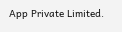App Private Limited.